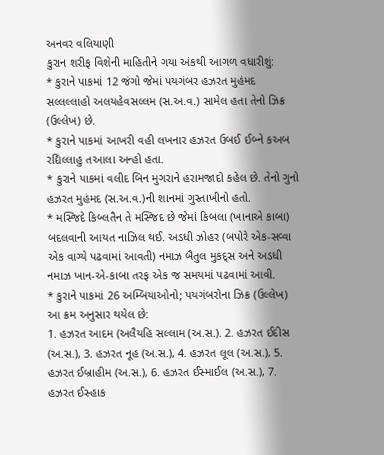અનવર વલિયાણી
કુરાન શરીફ વિશેની માહિતીને ગયા અંકથી આગળ વધારીશું:
* કુરાને પાકમાં 12 જંગો જેમાં પયગંબર હઝરત મુહંમદ સલ્લલ્લાહો અલયહેવસલ્લમ (સ.અ.વ.) સામેલ હતા તેનો ઝિક્ર (ઉલ્લેખ) છે.
* કુરાને પાકમાં આખરી વહી લખનાર હઝરત ઉબઈ ઈબ્ને કઅબ રદ્યિલ્લાહુ તઆલા અન્હો હતા.
* કુરાને પાકમાં વલીદ બિન મુગરાને હરામજાદો કહેલ છે. તેનો ગુનો હઝરત મુહંમદ (સ.અ.વ.)ની શાનમાં ગુસ્તાખીનો હતો.
* મસ્જિદે કિબ્લતૈન તે મસ્જિદ છે જેમાં કિબલા (ખાનાએ કાબા) બદલવાની આયત નાઝિલ થઈ. અડધી ઝોહર (બપોરે એક-સવ્વા એક વાગ્યે પઢવામાં આવતી) નમાઝ બૈતુલ મુકદ્સ અને અડધી નમાઝ ખાન-એ-કાબા તરફ એક જ સમયમાં પઢવામાં આવી.
* કુરાને પાકમાં 26 અમ્બિયાઓનો; પયગંબરોના ઝિક્ર (ઉલ્લેખ) આ ક્રમ અનુસાર થયેલ છે:
1. હઝરત આદમ (અલૈયહિ સલ્લામ (અ.સ.). 2. હઝરત ઈદીસ (અ.સ.), 3. હઝરત નૂહ (અ.સ.), 4. હઝરત લૂલ (અ.સ.), 5. હઝરત ઈબ્રાહીમ (અ.સ.), 6. હઝરત ઈસ્માઈલ (અ.સ.), 7. હઝરત ઈસ્હાક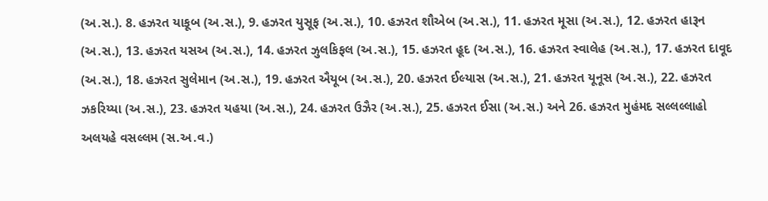(અ.સ.). 8. હઝરત યાકૂબ (અ.સ.), 9. હઝરત યુસૂફ (અ.સ.), 10. હઝરત શૌએબ (અ.સ.), 11. હઝરત મૂસા (અ.સ.), 12. હઝરત હારૂન (અ.સ.), 13. હઝરત યસઅ (અ.સ.), 14. હઝરત ઝુલકિફલ (અ.સ.), 15. હઝરત હૂદ (અ.સ.), 16. હઝરત સ્વાલેહ (અ.સ.), 17. હઝરત દાવૂદ (અ.સ.), 18. હઝરત સુલેમાન (અ.સ.), 19. હઝરત ઐયૂબ (અ.સ.), 20. હઝરત ઈલ્યાસ (અ.સ.), 21. હઝરત યૂનૂસ (અ.સ.), 22. હઝરત ઝકરિય્યા (અ.સ.), 23. હઝરત યહયા (અ.સ.), 24. હઝરત ઉઝૈર (અ.સ.), 25. હઝરત ઈસા (અ.સ.) અને 26. હઝરત મુહંમદ સલ્લલ્લાહો અલયહે વસલ્લમ (સ.અ.વ.)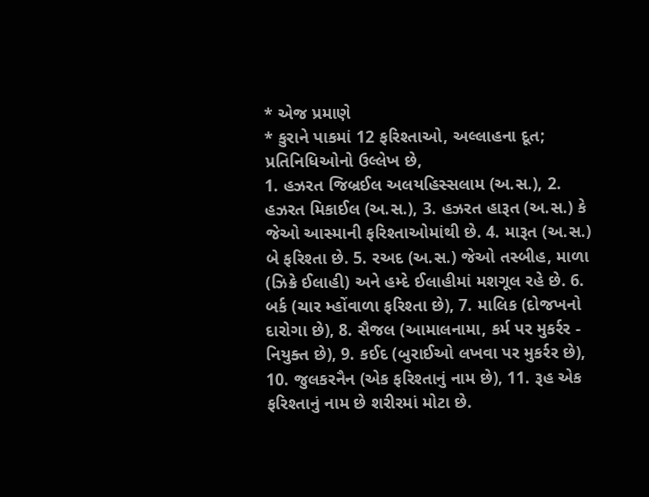* એજ પ્રમાણે
* કુરાને પાકમાં 12 ફરિશ્તાઓ, અલ્લાહના દૂત; પ્રતિનિધિઓનો ઉલ્લેખ છે,
1. હઝરત જિબ્રઈલ અલયહિસ્સલામ (અ.સ.), 2. હઝરત મિકાઈલ (અ.સ.), 3. હઝરત હારૂત (અ.સ.) કે જેઓ આસ્માની ફરિશ્તાઓમાંથી છે. 4. મારૂત (અ.સ.) બે ફરિશ્તા છે. 5. રઅદ (અ.સ.) જેઓ તસ્બીહ, માળા (ઝિક્રે ઈલાહી) અને હમ્દે ઈલાહીમાં મશગૂલ રહે છે. 6. બર્ક (ચાર મ્હોંવાળા ફરિશ્તા છે), 7. માલિક (દોજખનો દારોગા છે), 8. સૈજલ (આમાલનામા, કર્મ પર મુકર્રર - નિયુક્ત છે), 9. કઈદ (બુરાઈઓ લખવા પર મુકર્રર છે), 10. જુલકરનૈન (એક ફરિશ્તાનું નામ છે), 11. રૂહ એક ફરિશ્તાનું નામ છે શરીરમાં મોટા છે.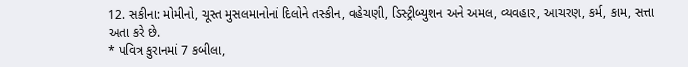12. સકીના: મોમીનો, ચૂસ્ત મુસલમાનોનાં દિલોને તસ્કીન, વહેચણી, ડિસ્ટ્રીબ્યુશન અને અમલ, વ્યવહાર, આચરણ, કર્મ, કામ, સત્તા અતા કરે છે.
* પવિત્ર કુરાનમાં 7 કબીલા,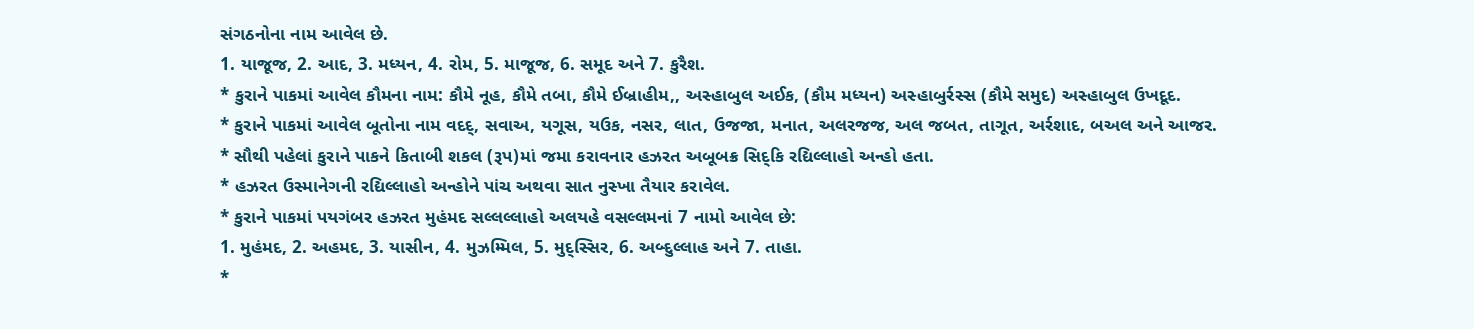સંગઠનોના નામ આવેલ છે.
1. યાજૂજ, 2. આદ, 3. મધ્યન, 4. રોમ, 5. માજૂજ, 6. સમૂદ અને 7. કુરૈશ.
* કુરાને પાકમાં આવેલ કૌમના નામ: કૌમે નૂહ, કૌમે તબા, કૌમે ઈબ્રાહીમ,, અસ્હાબુલ અઈક, (કૌમ મધ્યન) અસ્હાબુર્રસ્સ (કૌમે સમુદ) અસ્હાબુલ ઉખદૂદ.
* કુરાને પાકમાં આવેલ બૂતોના નામ વદદ્, સવાઅ, યગૂસ, યઉક, નસર, લાત, ઉજજા, મનાત, અલરજજ, અલ જબત, તાગૂત, અર્રશાદ, બઅલ અને આજર.
* સૌથી પહેલાં કુરાને પાકને કિતાબી શકલ (રૂપ)માં જમા કરાવનાર હઝરત અબૂબક્ર સિદ્કિ રદ્યિલ્લાહો અન્હો હતા.
* હઝરત ઉસ્માનેગની રદ્યિલ્લાહો અન્હોને પાંચ અથવા સાત નુસ્ખા તૈયાર કરાવેલ.
* કુરાને પાકમાં પયગંબર હઝરત મુહંમદ સલ્લલ્લાહો અલયહે વસલ્લમનાં 7 નામો આવેલ છે:
1. મુહંમદ, 2. અહમદ, 3. યાસીન, 4. મુઝમ્મિલ, 5. મુદ્સ્સિર, 6. અબ્દુલ્લાહ અને 7. તાહા.
*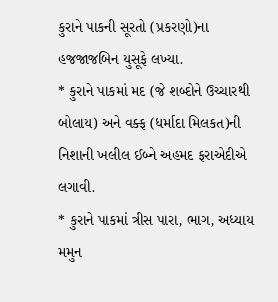કુરાને પાકની સૂરતો (પ્રકરણો)ના હજજાજબિન યુસૂફે લખ્યા.
* કુરાને પાકમાં મદ (જે શબ્દોને ઉચ્ચારથી બોલાય) અને વક્ફ (ધર્માદા મિલકત)ની નિશાની ખલીલ ઈબ્ને અહમદ ફરાએદીએ લગાવી.
* કુરાને પાકમાં ત્રીસ પારા, ભાગ, અધ્યાય મમુન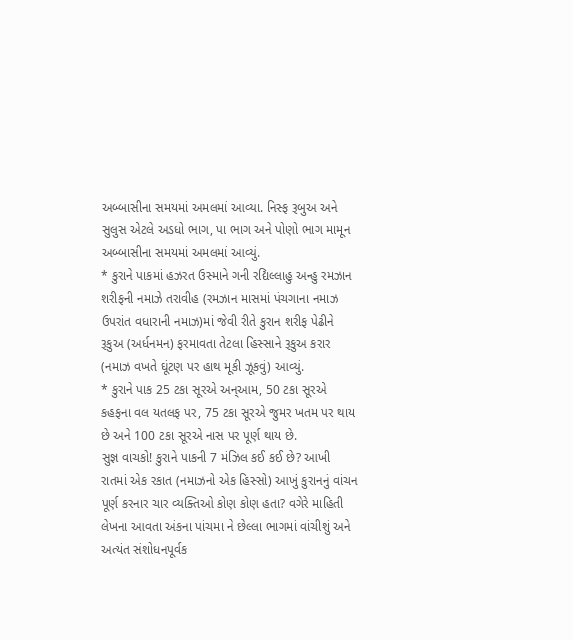અબ્બાસીના સમયમાં અમલમાં આવ્યા. નિસ્ફ રૂબુઅ અને સુલુસ એટલે અડધો ભાગ, પા ભાગ અને પોણો ભાગ મામૂન અબ્બાસીના સમયમાં અમલમાં આવ્યું.
* કુરાને પાકમાં હઝરત ઉસ્માને ગની રદ્યિલ્લાહુ અન્હુ રમઝાન શરીફની નમાઝે તરાવીહ (રમઝાન માસમાં પંચગાના નમાઝ ઉપરાંત વધારાની નમાઝ)માં જેવી રીતે કુરાન શરીફ પેઢીને રૂકુઅ (અર્ધનમન) ફરમાવતા તેટલા હિસ્સાને રૂકુઅ કરાર (નમાઝ વખતે ઘૂંટણ પર હાથ મૂકી ઝૂકવું) આવ્યું.
* કુરાને પાક 25 ટકા સૂરએ અન્આમ, 50 ટકા સૂરએ કહફના વલ યતલફ પર, 75 ટકા સૂરએ જુમર ખતમ પર થાય છે અને 100 ટકા સૂરએ નાસ પર પૂર્ણ થાય છે.
સુજ્ઞ વાચકો! કુરાને પાકની 7 મંઝિલ કઈ કઈ છે? આખી રાતમાં એક રકાત (નમાઝનો એક હિસ્સો) આખું કુરાનનું વાંચન પૂર્ણ કરનાર ચાર વ્યક્તિઓ કોણ કોણ હતા? વગેરે માહિતી લેખના આવતા અંકના પાંચમા ને છેલ્લા ભાગમાં વાંચીશું અને અત્યંત સંશોધનપૂર્વક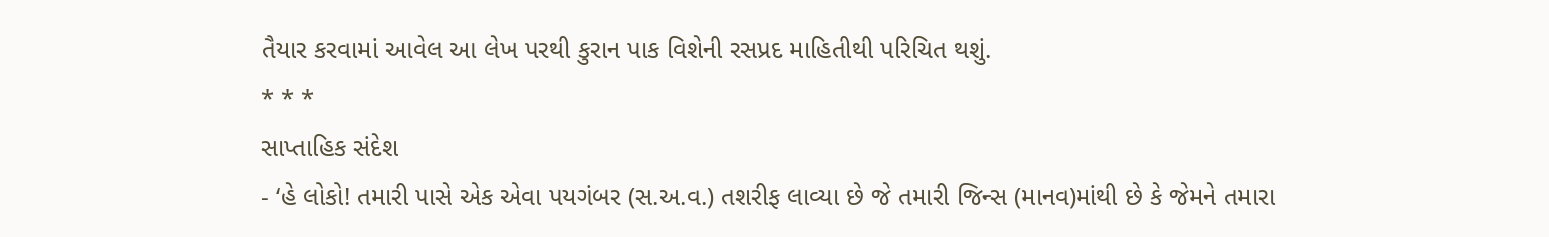તૈયાર કરવામાં આવેલ આ લેખ પરથી કુરાન પાક વિશેની રસપ્રદ માહિતીથી પરિચિત થશું.
* * *
સાપ્તાહિક સંદેશ
- ‘હે લોકો! તમારી પાસે એક એવા પયગંબર (સ.અ.વ.) તશરીફ લાવ્યા છે જે તમારી જિન્સ (માનવ)માંથી છે કે જેમને તમારા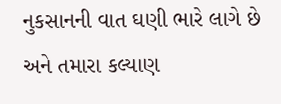નુકસાનની વાત ઘણી ભારે લાગે છે અને તમારા કલ્યાણ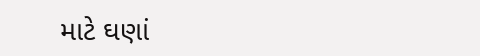માટે ઘણાં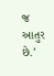જ આતુર છે.’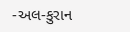-અલ-કુરાન